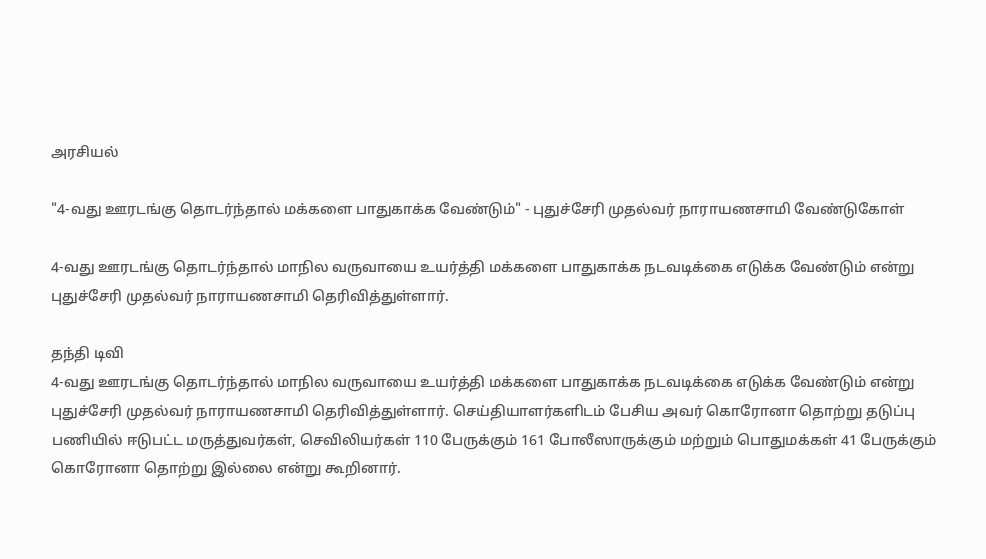அரசியல்

"4-வது ஊரடங்கு தொடர்ந்தால் மக்களை பாதுகாக்க வேண்டும்" - புதுச்சேரி முதல்வர் நாராயணசாமி வேண்டுகோள்

4-வது ஊரடங்கு தொடர்ந்தால் மாநில வருவாயை உயர்த்தி மக்களை பாதுகாக்க நடவடிக்கை எடுக்க வேண்டும் என்று புதுச்சேரி முதல்வர் நாராயணசாமி தெரிவித்துள்ளார்.

தந்தி டிவி
4-வது ஊரடங்கு தொடர்ந்தால் மாநில வருவாயை உயர்த்தி மக்களை பாதுகாக்க நடவடிக்கை எடுக்க வேண்டும் என்று புதுச்சேரி முதல்வர் நாராயணசாமி தெரிவித்துள்ளார். செய்தியாளர்களிடம் பேசிய அவர் கொரோனா தொற்று தடுப்பு பணியில் ஈடுபட்ட மருத்துவர்கள், செவிலியர்கள் 110 பேருக்கும் 161 போலீஸாருக்கும் மற்றும் பொதுமக்கள் 41 பேருக்கும் கொரோனா தொற்று இல்லை என்று கூறினார்.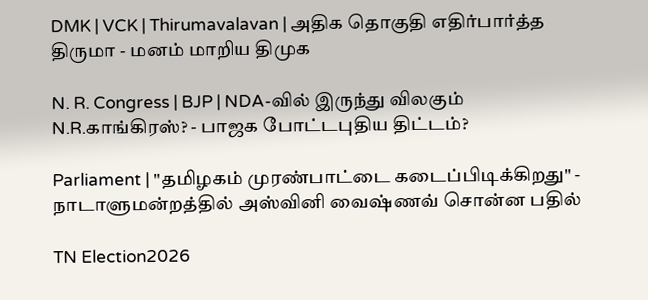DMK | VCK | Thirumavalavan | அதிக தொகுதி எதிர்பார்த்த திருமா - மனம் மாறிய திமுக

N. R. Congress | BJP | NDA-வில் இருந்து விலகும் N.R.காங்கிரஸ்? - பாஜக போட்டபுதிய திட்டம்?

Parliament | "தமிழகம் முரண்பாட்டை கடைப்பிடிக்கிறது" - நாடாளுமன்றத்தில் அஸ்வினி வைஷ்ணவ் சொன்ன பதில்

TN Election2026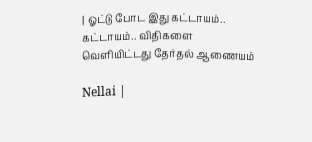| ஓட்டு போட இது கட்டாயம்.. கட்டாயம்.. விதிகளை வெளியிட்டது தேர்தல் ஆணையம்

Nellai |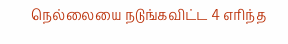நெல்லையை நடுங்கவிட்ட 4 எரிந்த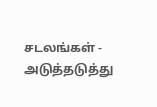சடலங்கள் - அடுத்தடுத்து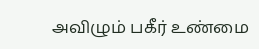அவிழும் பகீர் உண்மை